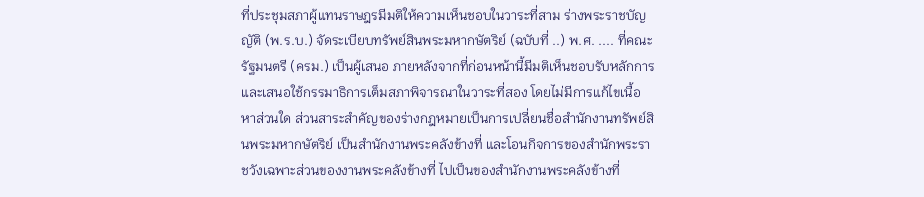ที่ประชุมสภาผู้แทนราษฎรมีมติให้ความเห็นชอบในวาระที่สาม ร่างพระราชบัญญัติ (พ.ร.บ.) จัดระเบียบทรัพย์สินพระมหากษัตริย์ (ฉบับที่ ..) พ.ศ. .... ที่คณะรัฐมนตรี (ครม.) เป็นผู้เสนอ ภายหลังจากที่ก่อนหน้านี้มีมติเห็นชอบรับหลักการ และเสนอใช้กรรมาธิการเต็มสภาพิจารณาในวาระที่สอง โดยไม่มีการแก้ไขเนื้อหาส่วนใด ส่วนสาระสำคัญของร่างกฎหมายเป็นการเปลี่ยนชื่อสำนักงานทรัพย์สินพระมหากษัตริย์ เป็นสำนักงานพระคลังข้างที่ และโอนกิจการของสำนักพระราชวังเฉพาะส่วนของงานพระคลังข้างที่ ไปเป็นของสำนักงานพระคลังข้างที่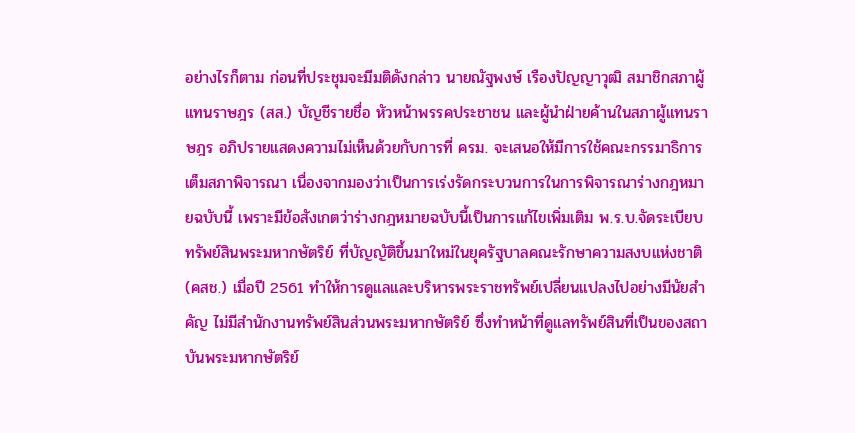อย่างไรก็ตาม ก่อนที่ประชุมจะมีมติดังกล่าว นายณัฐพงษ์ เรืองปัญญาวุฒิ สมาชิกสภาผู้แทนราษฎร (สส.) บัญชีรายชื่อ หัวหน้าพรรคประชาชน และผู้นำฝ่ายค้านในสภาผู้แทนราษฎร อภิปรายแสดงความไม่เห็นด้วยกับการที่ ครม. จะเสนอให้มีการใช้คณะกรรมาธิการเต็มสภาพิจารณา เนื่องจากมองว่าเป็นการเร่งรัดกระบวนการในการพิจารณาร่างกฎหมายฉบับนี้ เพราะมีข้อสังเกตว่าร่างกฎหมายฉบับนี้เป็นการแก้ไขเพิ่มเติม พ.ร.บ.จัดระเบียบทรัพย์สินพระมหากษัตริย์ ที่บัญญัติขึ้นมาใหม่ในยุครัฐบาลคณะรักษาความสงบแห่งชาติ (คสช.) เมื่อปี 2561 ทำให้การดูแลและบริหารพระราชทรัพย์เปลี่ยนแปลงไปอย่างมีนัยสำคัญ ไม่มีสำนักงานทรัพย์สินส่วนพระมหากษัตริย์ ซึ่งทำหน้าที่ดูแลทรัพย์สินที่เป็นของสถาบันพระมหากษัตริย์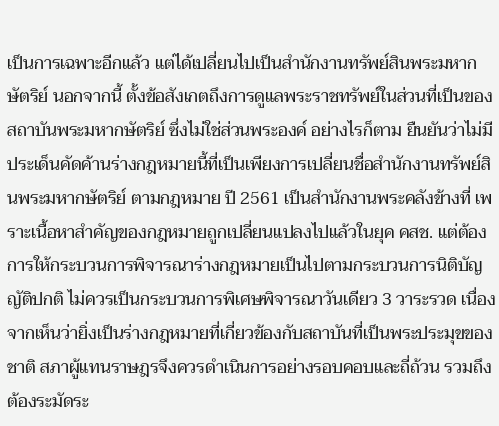เป็นการเฉพาะอีกแล้ว แต่ได้เปลี่ยนไปเป็นสำนักงานทรัพย์สินพระมหากษัตริย์ นอกจากนี้ ตั้งข้อสังเกตถึงการดูแลพระราชทรัพย์ในส่วนที่เป็นของสถาบันพระมหากษัตริย์ ซึ่งไม่ใช่ส่วนพระองค์ อย่างไรก็ตาม ยืนยันว่าไม่มีประเด็นคัดค้านร่างกฎหมายนี้ที่เป็นเพียงการเปลี่ยนชื่อสำนักงานทรัพย์สินพระมหากษัตริย์ ตามกฎหมาย ปี 2561 เป็นสำนักงานพระคลังข้างที่ เพราะเนื้อหาสำคัญของกฎหมายถูกเปลี่ยนแปลงไปแล้วในยุค คสช. แต่ต้องการให้กระบวนการพิจารณาร่างกฎหมายเป็นไปตามกระบวนการนิติบัญญัติปกติ ไม่ควรเป็นกระบวนการพิเศษพิจารณาวันเดียว 3 วาระรวด เนื่องจากเห็นว่ายิ่งเป็นร่างกฎหมายที่เกี่ยวข้องกับสถาบันที่เป็นพระประมุขของชาติ สภาผู้แทนราษฎรจึงควรดำเนินการอย่างรอบคอบและถี่ถ้วน รวมถึงต้องระมัดระ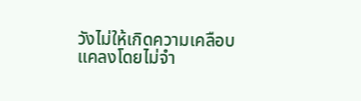วังไม่ให้เกิดความเคลือบแคลงโดยไม่จำ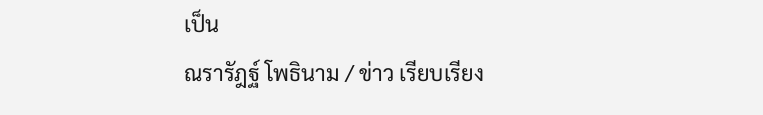เป็น
ณรารัฎฐ์ โพธินาม / ข่าว เรียบเรียง